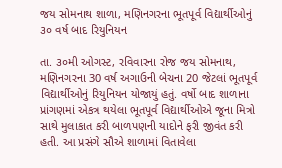જય સોમનાથ શાળા, મણિનગરના ભૂતપૂર્વ વિદ્યાર્થીઓનું  ૩૦ વર્ષ બાદ રિયુનિયન

તા. ૩૦મી ઓગસ્ટ, રવિવારના રોજ જય સોમનાથ, મણિનગરના 30 વર્ષ અગાઉની બેચના 20 જેટલાં ભૂતપૂર્વ વિદ્યાર્થીઓનું રિયુનિયન યોજાયું હતું. વર્ષો બાદ શાળાના પ્રાંગણમાં એકત્ર થયેલા ભૂતપૂર્વ વિદ્યાર્થીઓએ જૂના મિત્રો સાથે મુલાકાત કરી બાળપણની યાદોને ફરી જીવંત કરી હતી. આ પ્રસંગે સૌએ શાળામાં વિતાવેલા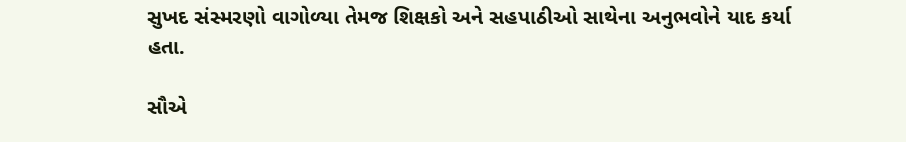સુખદ સંસ્મરણો વાગોળ્યા તેમજ શિક્ષકો અને સહપાઠીઓ સાથેના અનુભવોને યાદ કર્યા હતા.

સૌએ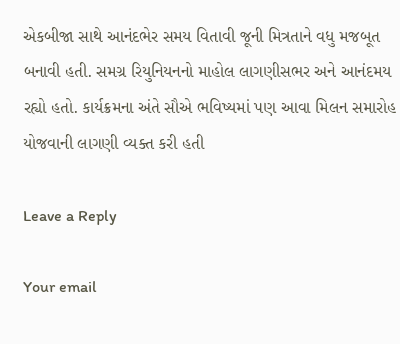એકબીજા સાથે આનંદભેર સમય વિતાવી જૂની મિત્રતાને વધુ મજબૂત બનાવી હતી. સમગ્ર રિયુનિયનનો માહોલ લાગણીસભર અને આનંદમય રહ્યો હતો. કાર્યક્રમના અંતે સૌએ ભવિષ્યમાં પણ આવા મિલન સમારોહ યોજવાની લાગણી વ્યક્ત કરી હતી

Leave a Reply

Your email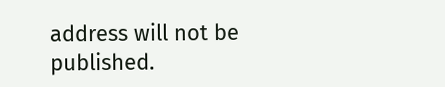address will not be published.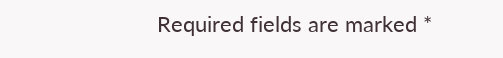Required fields are marked *